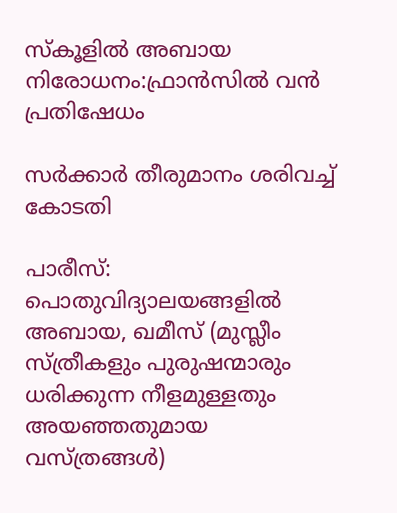സ്‌കൂളില്‍ അബായ നിരോധനം:ഫ്രാന്‍സില്‍ വന്‍ പ്രതിഷേധം

സര്‍ക്കാര്‍ തീരുമാനം ശരിവച്ച് കോടതി

പാരീസ്: പൊതുവിദ്യാലയങ്ങളില്‍ അബായ, ഖമീസ് (മുസ്ലീം സ്ത്രീകളും പുരുഷന്മാരും ധരിക്കുന്ന നീളമുള്ളതും അയഞ്ഞതുമായ വസ്ത്രങ്ങള്‍)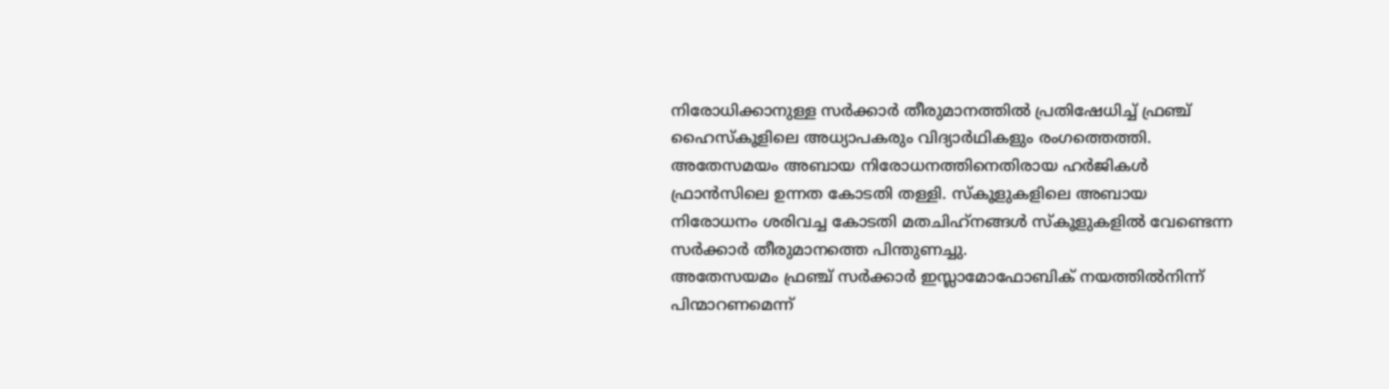നിരോധിക്കാനുള്ള സര്‍ക്കാര്‍ തീരുമാനത്തില്‍ പ്രതിഷേധിച്ച് ഫ്രഞ്ച് ഹൈസ്‌കൂളിലെ അധ്യാപകരും വിദ്യാര്‍ഥികളും രംഗത്തെത്തി. അതേസമയം അബായ നിരോധനത്തിനെതിരായ ഹര്‍ജികള്‍ ഫ്രാന്‍സിലെ ഉന്നത കോടതി തള്ളി. സ്‌കൂളുകളിലെ അബായ നിരോധനം ശരിവച്ച കോടതി മതചിഹ്‌നങ്ങള്‍ സ്‌കൂളുകളില്‍ വേണ്ടെന്ന സര്‍ക്കാര്‍ തീരുമാനത്തെ പിന്തുണച്ചു.
അതേസയമം ഫ്രഞ്ച് സര്‍ക്കാര്‍ ഇസ്ലാമോഫോബിക് നയത്തില്‍നിന്ന് പിന്മാറണമെന്ന്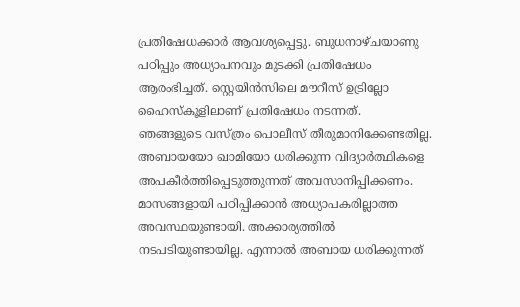പ്രതിഷേധക്കാര്‍ ആവശ്യപ്പെട്ടു. ബുധനാഴ്ചയാണു പഠിപ്പും അധ്യാപനവും മുടക്കി പ്രതിഷേധം ആരംഭിച്ചത്. സ്റ്റെയിന്‍സിലെ മൗറീസ് ഉട്രില്ലോ ഹൈസ്‌കൂളിലാണ് പ്രതിഷേധം നടന്നത്.
ഞങ്ങളുടെ വസ്ത്രം പൊലീസ് തീരുമാനിക്കേണ്ടതില്ല. അബായയോ ഖാമിയോ ധരിക്കുന്ന വിദ്യാര്‍ത്ഥികളെ അപകീര്‍ത്തിപ്പെടുത്തുന്നത് അവസാനിപ്പിക്കണം. മാസങ്ങളായി പഠിപ്പിക്കാന്‍ അധ്യാപകരില്ലാത്ത അവസ്ഥയുണ്ടായി. അക്കാര്യത്തില്‍ നടപടിയുണ്ടായില്ല. എന്നാല്‍ അബായ ധരിക്കുന്നത്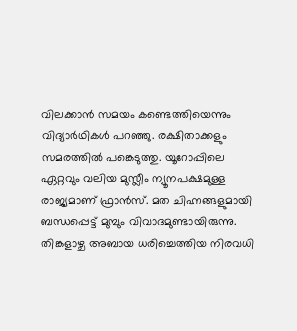വിലക്കാന്‍ സമയം കണ്ടെത്തിയെന്നും വിദ്യാര്‍ഥികള്‍ പറഞ്ഞു. രക്ഷിതാക്കളും സമരത്തില്‍ പങ്കെടുത്തു. യൂറോപ്പിലെ ഏറ്റവും വലിയ മുസ്ലീം ന്യൂനപക്ഷമുള്ള രാജ്യമാണ് ഫ്രാന്‍സ്. മത ചിഹ്നങ്ങളുമായി ബന്ധപ്പെട്ട് മുമ്പും വിവാദമുണ്ടായിരുന്നു.
തിങ്കളാഴ്ച അബായ ധരിച്ചെത്തിയ നിരവധി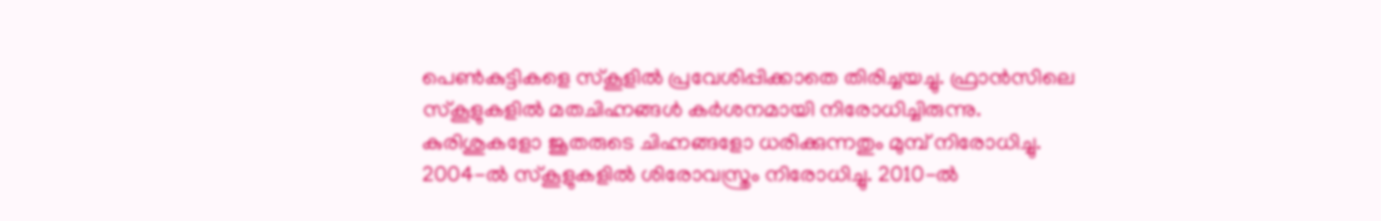പെണ്‍കുട്ടികളെ സ്‌കൂളില്‍ പ്രവേശിപ്പിക്കാതെ തിരിച്ചയച്ചു. ഫ്രാന്‍സിലെ സ്‌കൂളുകളില്‍ മതചിഹ്നങ്ങള്‍ കര്‍ശനമായി നിരോധിച്ചിരുന്നു. കുരിശുകളോ ജൂതരുടെ ചിഹ്നങ്ങളോ ധരിക്കുന്നതും മുമ്പ് നിരോധിച്ചു. 2004-ല്‍ സ്‌കൂളുകളില്‍ ശിരോവസ്ത്രം നിരോധിച്ചു. 2010-ല്‍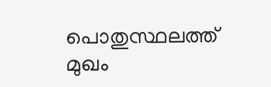പൊതുസ്ഥലത്ത് മുഖം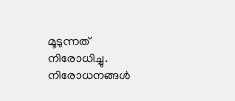മൂടുന്നത് നിരോധിച്ചു. നിരോധനങ്ങള്‍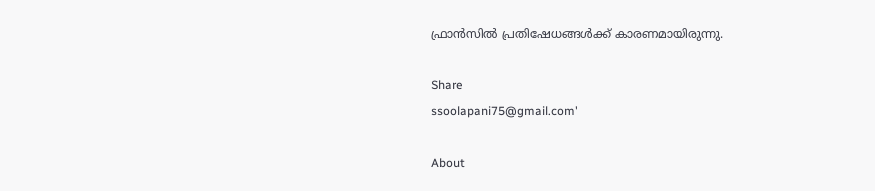ഫ്രാന്‍സില്‍ പ്രതിഷേധങ്ങള്‍ക്ക് കാരണമായിരുന്നു.

Share
ssoolapani75@gmail.com'

About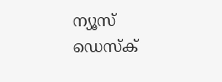ന്യൂസ് ഡെസ്ക്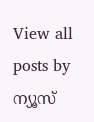View all posts by ന്യൂസ്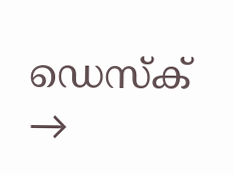ഡെസ്ക് →